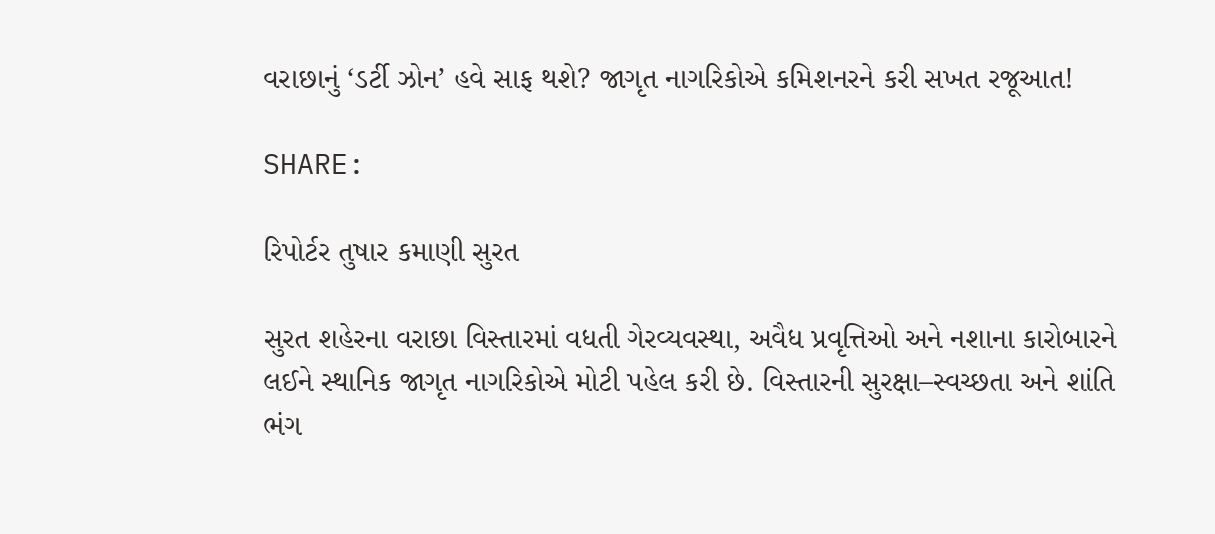વરાછાનું ‘ડર્ટી ઝોન’ હવે સાફ થશે? જાગૃત નાગરિકોએ કમિશનરને કરી સખત રજૂઆત!

SHARE:

રિપોર્ટર તુષાર કમાણી સુરત

સુરત શહેરના વરાછા વિસ્તારમાં વધતી ગેરવ્યવસ્થા, અવૈધ પ્રવૃત્તિઓ અને નશાના કારોબારને લઈને સ્થાનિક જાગૃત નાગરિકોએ મોટી પહેલ કરી છે. વિસ્તારની સુરક્ષા–સ્વચ્છતા અને શાંતિ ભંગ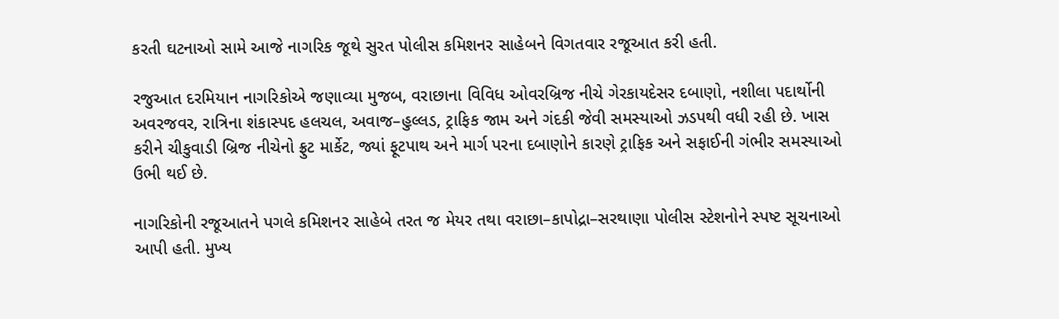કરતી ઘટનાઓ સામે આજે નાગરિક જૂથે સુરત પોલીસ કમિશનર સાહેબને વિગતવાર રજૂઆત કરી હતી.

રજુઆત દરમિયાન નાગરિકોએ જણાવ્યા મુજબ, વરાછાના વિવિધ ઓવરબ્રિજ નીચે ગેરકાયદેસર દબાણો, નશીલા પદાર્થોની અવરજવર, રાત્રિના શંકાસ્પદ હલચલ, અવાજ–હુલ્લડ, ટ્રાફિક જામ અને ગંદકી જેવી સમસ્યાઓ ઝડપથી વધી રહી છે. ખાસ કરીને ચીકુવાડી બ્રિજ નીચેનો ફ્રુટ માર્કેટ, જ્યાં ફૂટપાથ અને માર્ગ પરના દબાણોને કારણે ટ્રાફિક અને સફાઈની ગંભીર સમસ્યાઓ ઉભી થઈ છે.

નાગરિકોની રજૂઆતને પગલે કમિશનર સાહેબે તરત જ મેયર તથા વરાછા–કાપોદ્રા–સરથાણા પોલીસ સ્ટેશનોને સ્પષ્ટ સૂચનાઓ આપી હતી. મુખ્ય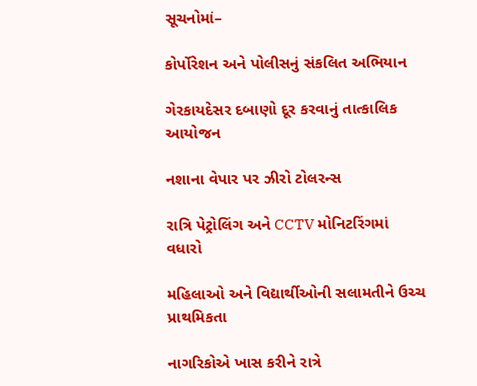સૂચનોમાં–

કોર્પોરેશન અને પોલીસનું સંકલિત અભિયાન

ગેરકાયદેસર દબાણો દૂર કરવાનું તાત્કાલિક આયોજન

નશાના વેપાર પર ઝીરો ટોલરન્સ

રાત્રિ પેટ્રોલિંગ અને CCTV મોનિટરિંગમાં વધારો

મહિલાઓ અને વિદ્યાર્થીઓની સલામતીને ઉચ્ચ પ્રાથમિકતા

નાગરિકોએ ખાસ કરીને રાત્રે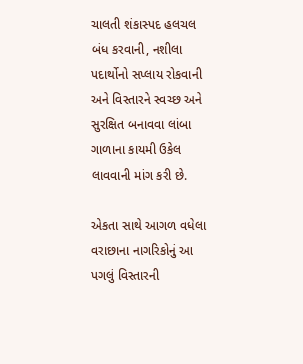ચાલતી શંકાસ્પદ હલચલ બંધ કરવાની, નશીલા પદાર્થોનો સપ્લાય રોકવાની અને વિસ્તારને સ્વચ્છ અને સુરક્ષિત બનાવવા લાંબા ગાળાના કાયમી ઉકેલ લાવવાની માંગ કરી છે.

એકતા સાથે આગળ વધેલા વરાછાના નાગરિકોનું આ પગલું વિસ્તારની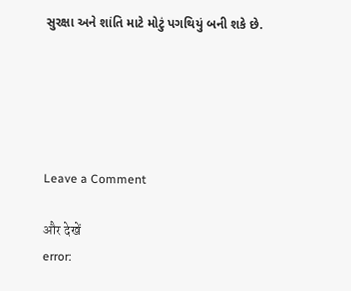સુરક્ષા અને શાંતિ માટે મોટું પગથિયું બની શકે છે.





Leave a Comment

और देखें
error: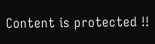Content is protected !!